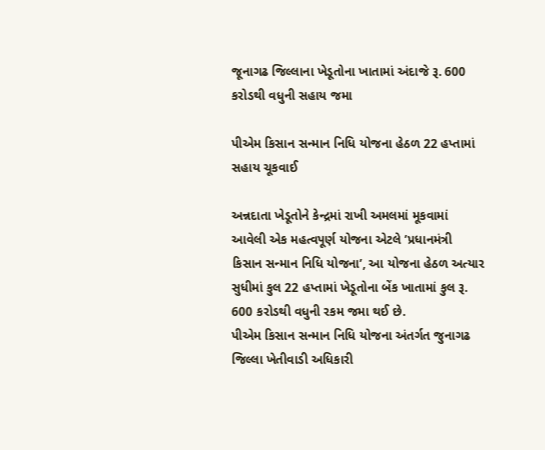જૂનાગઢ જિલ્લાના ખેડૂતોના ખાતામાં અંદાજે રૂ. 600 કરોડથી વધુની સહાય જમા

પીએમ કિસાન સન્માન નિધિ યોજના હેઠળ 22 હપ્તામાં સહાય ચૂકવાઈ

અન્નદાતા ખેડૂતોને કેન્દ્રમાં રાખી અમલમાં મૂકવામાં આવેલી એક મહત્વપૂર્ણ યોજના એટલે ’પ્રધાનમંત્રી કિસાન સન્માન નિધિ યોજના’, આ યોજના હેઠળ અત્યાર સુધીમાં કુલ 22 હપ્તામાં ખેડૂતોના બેંક ખાતામાં કુલ રૂ. 600 કરોડથી વધુની રકમ જમા થઈ છે.
પીએમ કિસાન સન્માન નિધિ યોજના અંતર્ગત જુનાગઢ જિલ્લા ખેતીવાડી અધિકારી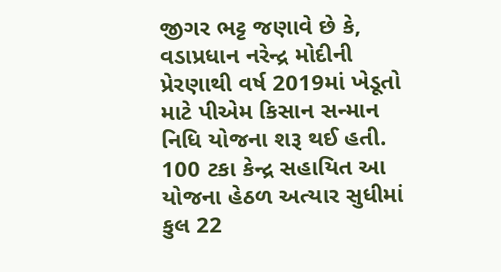જીગર ભટ્ટ જણાવે છે કે, વડાપ્રધાન નરેન્દ્ર મોદીની પ્રેરણાથી વર્ષ 2019માં ખેડૂતો માટે પીએમ કિસાન સન્માન નિધિ યોજના શરૂ થઈ હતી. 100 ટકા કેન્દ્ર સહાયિત આ યોજના હેઠળ અત્યાર સુધીમાં કુલ 22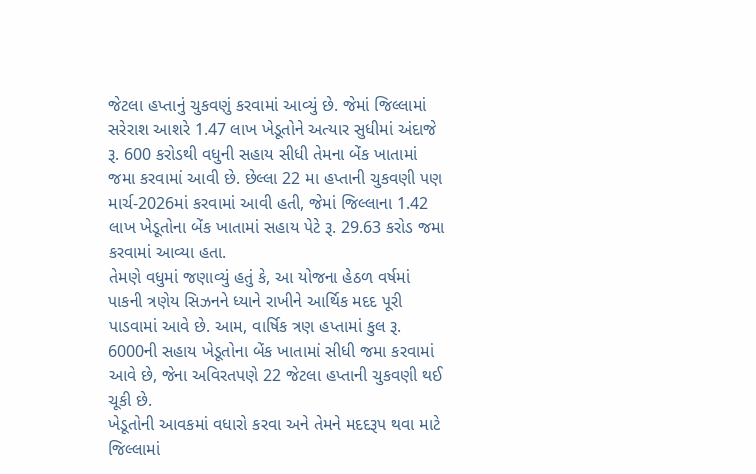જેટલા હપ્તાનું ચુકવણું કરવામાં આવ્યું છે. જેમાં જિલ્લામાં સરેરાશ આશરે 1.47 લાખ ખેડૂતોને અત્યાર સુધીમાં અંદાજે રૂ. 600 કરોડથી વધુની સહાય સીધી તેમના બેંક ખાતામાં જમા કરવામાં આવી છે. છેલ્લા 22 મા હપ્તાની ચુકવણી પણ માર્ચ-2026માં કરવામાં આવી હતી, જેમાં જિલ્લાના 1.42 લાખ ખેડૂતોના બેંક ખાતામાં સહાય પેટે રૂ. 29.63 કરોડ જમા કરવામાં આવ્યા હતા.
તેમણે વધુમાં જણાવ્યું હતું કે, આ યોજના હેઠળ વર્ષમાં પાકની ત્રણેય સિઝનને ધ્યાને રાખીને આર્થિક મદદ પૂરી પાડવામાં આવે છે. આમ, વાર્ષિક ત્રણ હપ્તામાં કુલ રૂ. 6000ની સહાય ખેડૂતોના બેંક ખાતામાં સીધી જમા કરવામાં આવે છે, જેના અવિરતપણે 22 જેટલા હપ્તાની ચુકવણી થઈ ચૂકી છે.
ખેડૂતોની આવકમાં વધારો કરવા અને તેમને મદદરૂપ થવા માટે જિલ્લામાં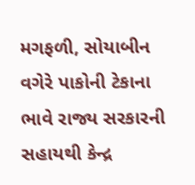મગફળી, સોયાબીન વગેરે પાકોની ટેકાના ભાવે રાજ્ય સરકારની સહાયથી કેન્દ્ર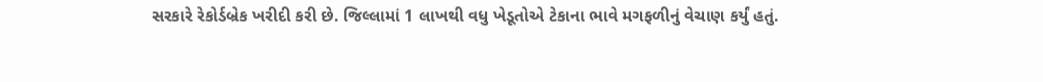સરકારે રેકોર્ડબ્રેક ખરીદી કરી છે. જિલ્લામાં 1 લાખથી વધુ ખેડૂતોએ ટેકાના ભાવે મગફળીનું વેચાણ કર્યું હતું.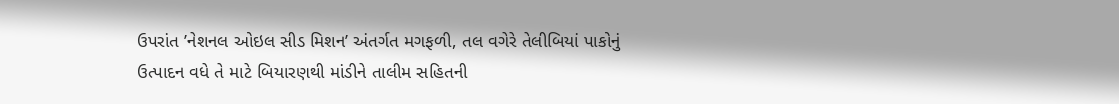ઉપરાંત ’નેશનલ ઓઇલ સીડ મિશન’ અંતર્ગત મગફળી, તલ વગેરે તેલીબિયાં પાકોનું ઉત્પાદન વધે તે માટે બિયારણથી માંડીને તાલીમ સહિતની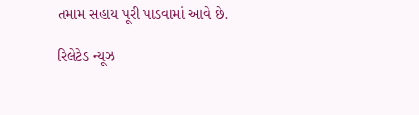તમામ સહાય પૂરી પાડવામાં આવે છે.

રિલેટેડ ન્યૂઝ